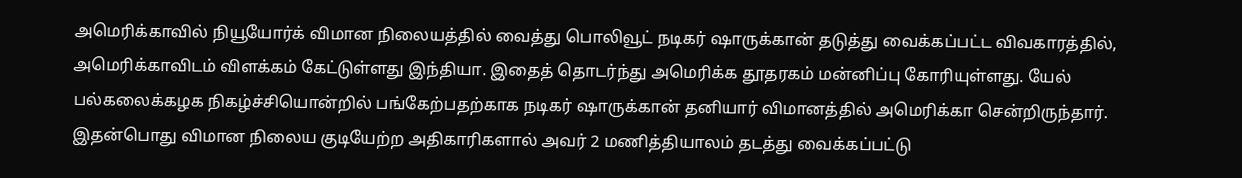அமெரிக்காவில் நியூயோர்க் விமான நிலையத்தில் வைத்து பொலிவூட் நடிகர் ஷாருக்கான் தடுத்து வைக்கப்பட்ட விவகாரத்தில், அமெரிக்காவிடம் விளக்கம் கேட்டுள்ளது இந்தியா. இதைத் தொடர்ந்து அமெரிக்க தூதரகம் மன்னிப்பு கோரியுள்ளது. யேல் பல்கலைக்கழக நிகழ்ச்சியொன்றில் பங்கேற்பதற்காக நடிகர் ஷாருக்கான் தனியார் விமானத்தில் அமெரிக்கா சென்றிருந்தார்.
இதன்பொது விமான நிலைய குடியேற்ற அதிகாரிகளால் அவர் 2 மணித்தியாலம் தடத்து வைக்கப்பட்டு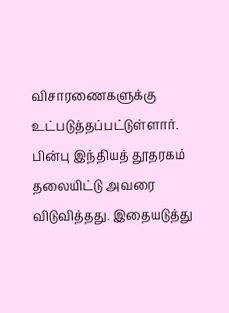விசாரணைகளுக்கு உட்படுத்தப்பட்டுள்ளார்.
பின்பு இந்தியத் தூதரகம் தலையிட்டு அவரை விடுவித்தது. இதையடுத்து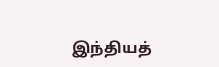இந்தியத்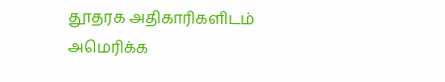தூதரக அதிகாரிகளிடம் அமெரிக்க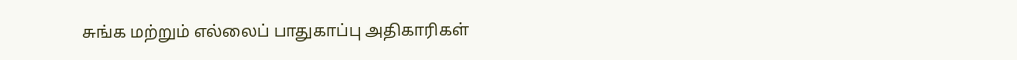சுங்க மற்றும் எல்லைப் பாதுகாப்பு அதிகாரிகள்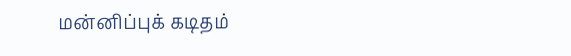மன்னிப்புக் கடிதம்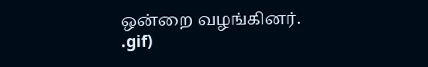ஒன்றை வழங்கினர்.
.gif)